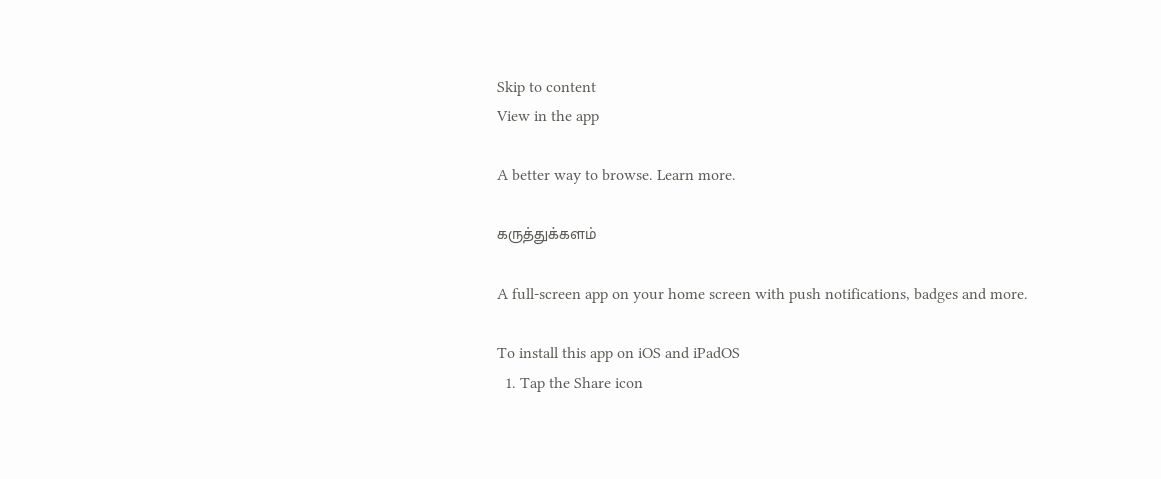Skip to content
View in the app

A better way to browse. Learn more.

கருத்துக்களம்

A full-screen app on your home screen with push notifications, badges and more.

To install this app on iOS and iPadOS
  1. Tap the Share icon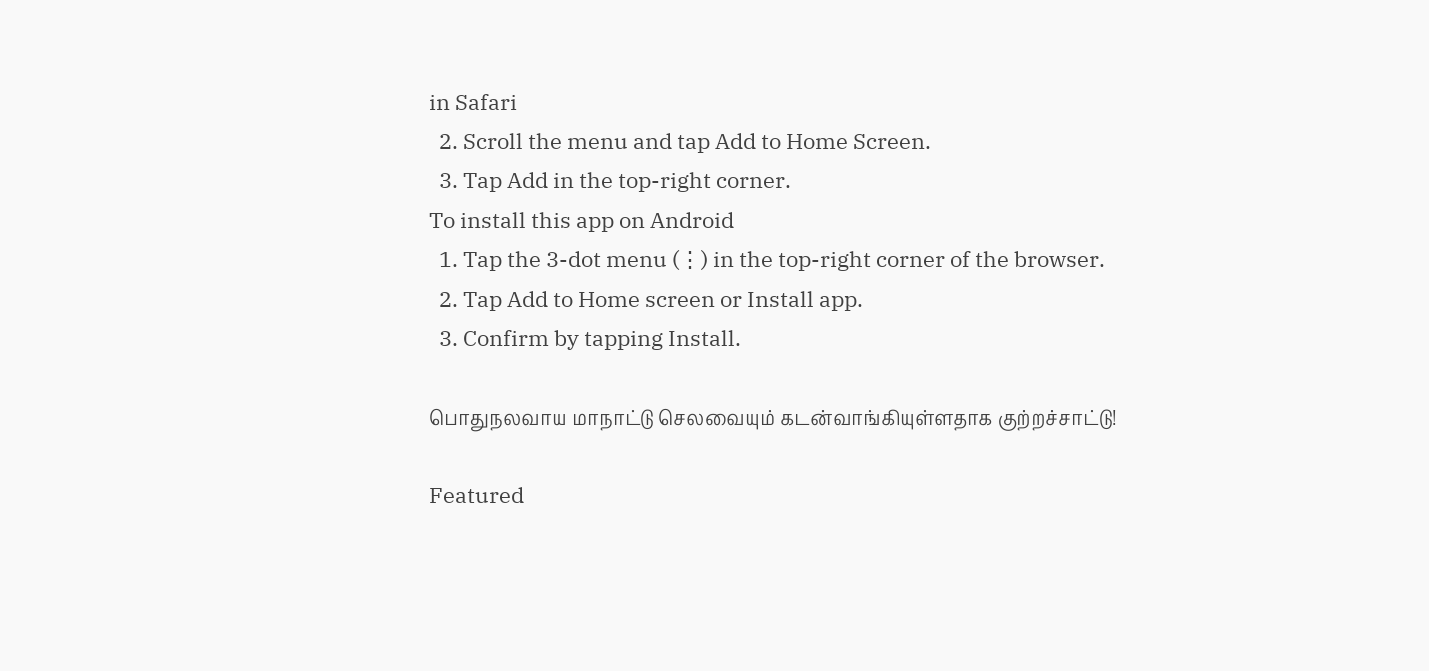in Safari
  2. Scroll the menu and tap Add to Home Screen.
  3. Tap Add in the top-right corner.
To install this app on Android
  1. Tap the 3-dot menu (⋮) in the top-right corner of the browser.
  2. Tap Add to Home screen or Install app.
  3. Confirm by tapping Install.

பொதுநலவாய மாநாட்டு செலவையும் கடன்வாங்கியுள்ளதாக குற்றச்சாட்டு!

Featured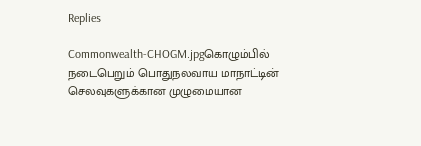Replies

Commonwealth-CHOGM.jpgகொழும்பில் நடைபெறும் பொதுநலவாய மாநாட்டின் செலவுகளுக்கான முழுமையான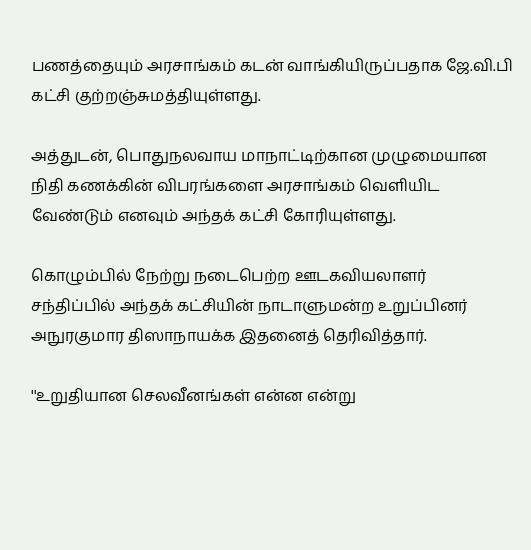பணத்தையும் அரசாங்கம் கடன் வாங்கியிருப்பதாக ஜே.வி.பி கட்சி குற்றஞ்சுமத்தியுள்ளது.

அத்துடன், பொதுநலவாய மாநாட்டிற்கான முழுமையான நிதி கணக்கின் விபரங்களை அரசாங்கம் வெளியிட வேண்டும் எனவும் அந்தக் கட்சி கோரியுள்ளது.

கொழும்பில் நேற்று நடைபெற்ற ஊடகவியலாளர் சந்திப்பில் அந்தக் கட்சியின் நாடாளுமன்ற உறுப்பினர் அநுரகுமார திஸாநாயக்க இதனைத் தெரிவித்தார்.

''உறுதியான செலவீனங்கள் என்ன என்று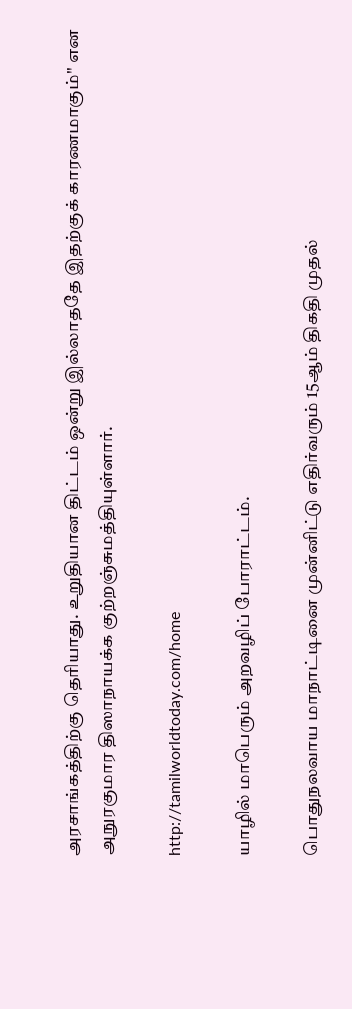அரசாங்கத்திற்கு தெரியாது. உறுதியான திட்டம் ஒன்று இல்லாததே இதற்குக் காரணமாகும்'' என அநுரகுமார திஸாநாயக்க குற்றஞ்சுமத்தியுள்ளார்.

http://tamilworldtoday.com/home

யாழில் மாபெரும் அறவழிப் போராட்டம்.

பொதுநலவாய மாநாட்டினை முன்னிட்டு எதிர்வரும் 15ஆம் திகதி முதல்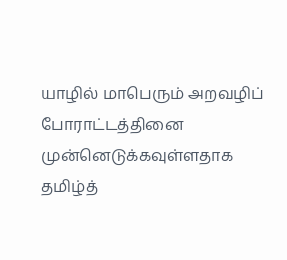யாழில் மாபெரும் அறவழிப் போராட்டத்தினை முன்னெடுக்கவுள்ளதாக தமிழ்த்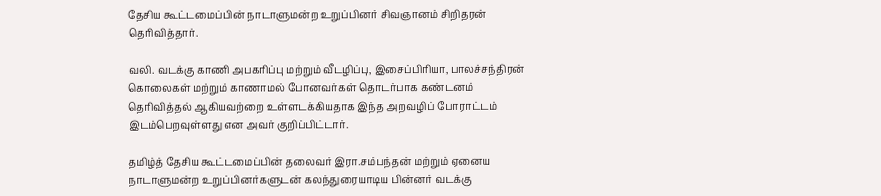தேசிய கூட்டமைப்பின் நாடாளுமன்ற உறுப்பினர் சிவஞானம் சிறிதரன் தெரிவித்தார்.

வலி. வடக்கு காணி அபகரிப்பு மற்றும் வீடழிப்பு, இசைப்பிரியா, பாலச்சந்திரன் கொலைகள் மற்றும் காணாமல் போனவர்கள் தொடர்பாக கண்டனம் தெரிவித்தல் ஆகியவற்றை உள்ளடக்கியதாக இந்த அறவழிப் போராட்டம் இடம்பெறவுள்ளது என அவர் குறிப்பிட்டார்.

தமிழ்த் தேசிய கூட்டமைப்பின் தலைவர் இரா.சம்பந்தன் மற்றும் ஏனைய நாடாளுமன்ற உறுப்பினர்களுடன் கலந்துரையாடிய பின்னர் வடக்கு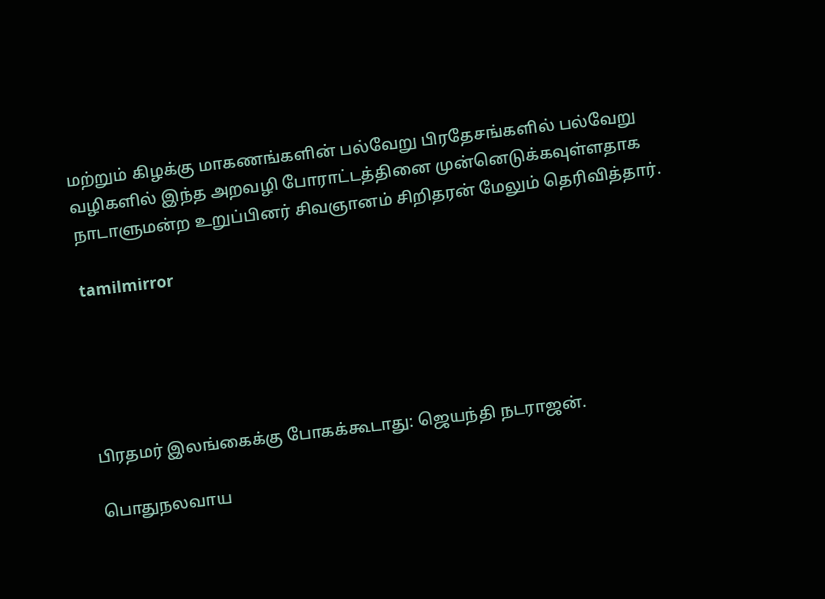மற்றும் கிழக்கு மாகணங்களின் பல்வேறு பிரதேசங்களில் பல்வேறு வழிகளில் இந்த அறவழி போராட்டத்தினை முன்னெடுக்கவுள்ளதாக நாடாளுமன்ற உறுப்பினர் சிவஞானம் சிறிதரன் மேலும் தெரிவித்தார்.

tamilmirror





பிரதமர் இலங்கைக்கு போகக்கூடாது: ஜெயந்தி நடராஜன்.

பொதுநலவாய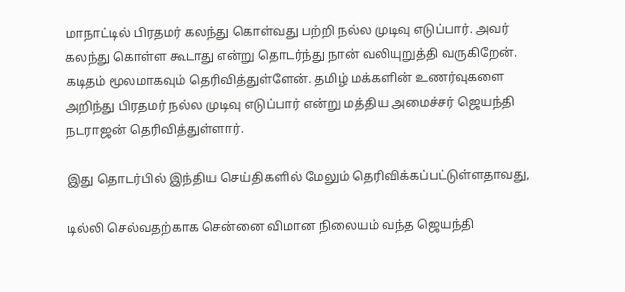மாநாட்டில் பிரதமர் கலந்து கொள்வது பற்றி நல்ல முடிவு எடுப்பார். அவர் கலந்து கொள்ள கூடாது என்று தொடர்ந்து நான் வலியுறுத்தி வருகிறேன். கடிதம் மூலமாகவும் தெரிவித்துள்ளேன். தமிழ் மக்களின் உணர்வுகளை அறிந்து பிரதமர் நல்ல முடிவு எடுப்பார் என்று மத்திய அமைச்சர் ஜெயந்தி நடராஜன் தெரிவித்துள்ளார்.

இது தொடர்பில் இந்திய செய்திகளில் மேலும் தெரிவிக்கப்பட்டுள்ளதாவது,

டில்லி செல்வதற்காக சென்னை விமான நிலையம் வந்த ஜெயந்தி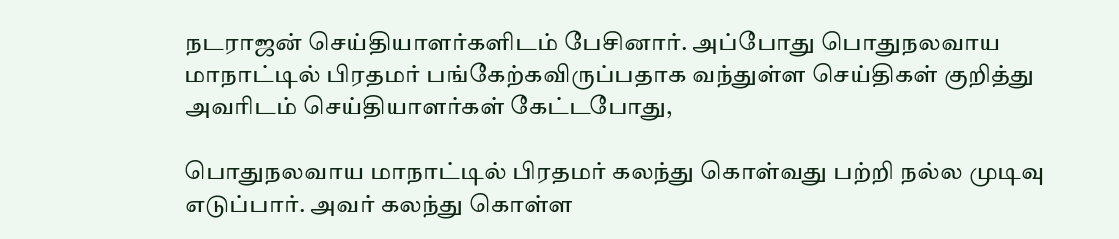நடராஜன் செய்தியாளர்களிடம் பேசினார். அப்போது பொதுநலவாய மாநாட்டில் பிரதமர் பங்கேற்கவிருப்பதாக வந்துள்ள செய்திகள் குறித்து அவரிடம் செய்தியாளர்கள் கேட்டபோது,

பொதுநலவாய மாநாட்டில் பிரதமர் கலந்து கொள்வது பற்றி நல்ல முடிவு எடுப்பார். அவர் கலந்து கொள்ள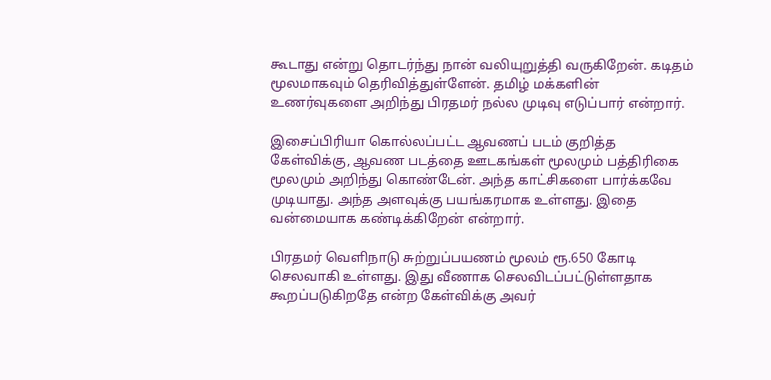கூடாது என்று தொடர்ந்து நான் வலியுறுத்தி வருகிறேன். கடிதம் மூலமாகவும் தெரிவித்துள்ளேன். தமிழ் மக்களின் உணர்வுகளை அறிந்து பிரதமர் நல்ல முடிவு எடுப்பார் என்றார்.

இசைப்பிரியா கொல்லப்பட்ட ஆவணப் படம் குறித்த கேள்விக்கு, ஆவண படத்தை ஊடகங்கள் மூலமும் பத்திரிகை மூலமும் அறிந்து கொண்டேன். அந்த காட்சிகளை பார்க்கவே முடியாது. அந்த அளவுக்கு பயங்கரமாக உள்ளது. இதை வன்மையாக கண்டிக்கிறேன் என்றார்.

பிரதமர் வெளிநாடு சுற்றுப்பயணம் மூலம் ரூ.650 கோடி செலவாகி உள்ளது. இது வீணாக செலவிடப்பட்டுள்ளதாக கூறப்படுகிறதே என்ற கேள்விக்கு அவர்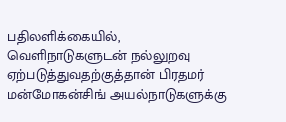பதிலளிக்கையில், வெளிநாடுகளுடன் நல்லுறவு ஏற்படுத்துவதற்குத்தான் பிரதமர் மன்மோகன்சிங் அயல்நாடுகளுக்கு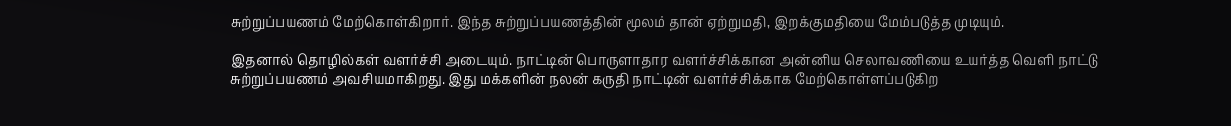சுற்றுப்பயணம் மேற்கொள்கிறார். இந்த சுற்றுப்பயணத்தின் மூலம் தான் ஏற்றுமதி, இறக்குமதியை மேம்படுத்த முடியும்.

இதனால் தொழில்கள் வளர்ச்சி அடையும். நாட்டின் பொருளாதார வளர்ச்சிக்கான அன்னிய செலாவணியை உயர்த்த வெளி நாட்டு சுற்றுப்பயணம் அவசியமாகிறது. இது மக்களின் நலன் கருதி நாட்டின் வளர்ச்சிக்காக மேற்கொள்ளப்படுகிற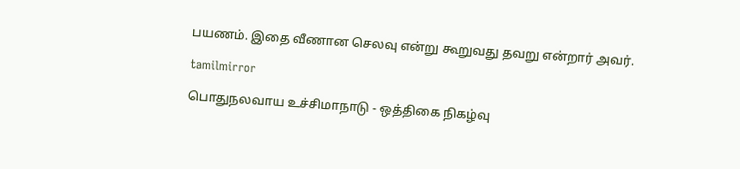பயணம். இதை வீணான செலவு என்று கூறுவது தவறு என்றார் அவர்.

tamilmirror

பொதுநலவாய உச்சிமாநாடு - ஒத்திகை நிகழ்வு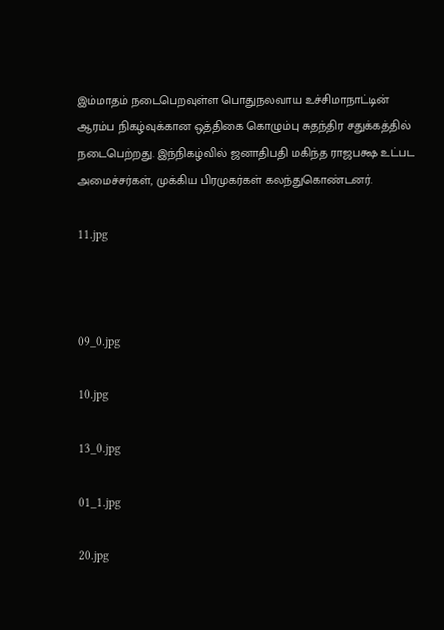இம்மாதம் நடைபெறவுள்ள பொதுநலவாய உச்சிமாநாட்டின் ஆரம்ப நிகழ்வுக்கான ஒத்திகை கொழும்பு சுதந்திர சதுக்கத்தில் நடைபெற்றது. இந்நிகழ்வில் ஜனாதிபதி மகிந்த ராஜபக்ஷ உட்பட அமைச்சர்கள், முக்கிய பிரமுகர்கள் கலந்துகொண்டனர்.

11.jpg



09_0.jpg

10.jpg

13_0.jpg

01_1.jpg

20.jpg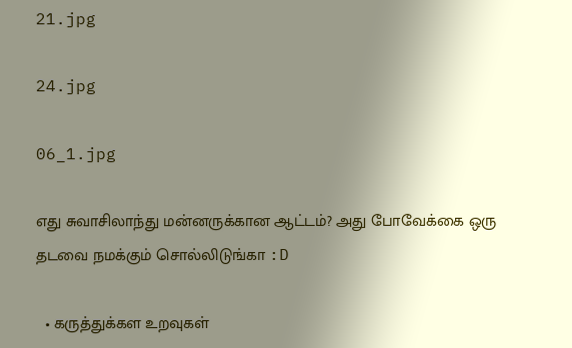21.jpg

24.jpg

06_1.jpg

எது சுவாசிலாந்து மன்னருக்கான ஆட்டம்? அது போவேக்கை ஒரு தடவை நமக்கும் சொல்லிடுங்கா :D

  • கருத்துக்கள உறவுகள்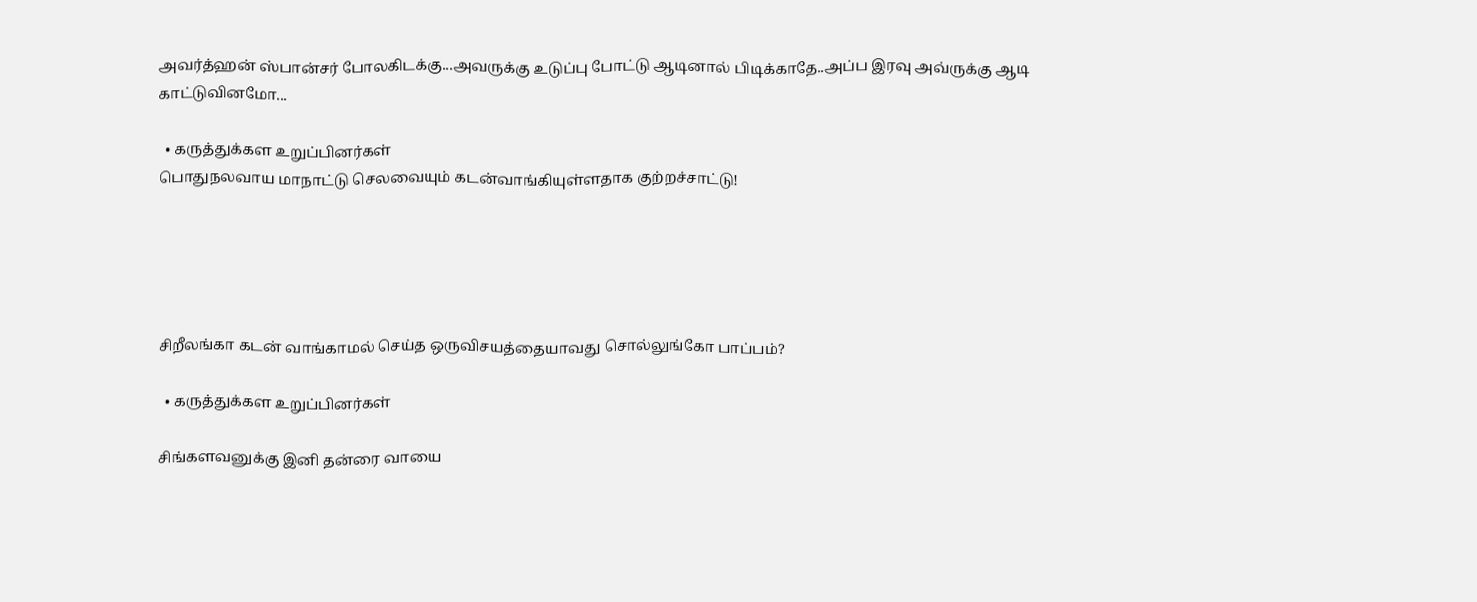அவர்த்ஹன் ஸ்பான்சர் போலகிடக்கு...அவருக்கு உடுப்பு போட்டு ஆடினால் பிடிக்காதே..அப்ப இரவு அவ்ருக்கு ஆடி காட்டுவினமோ...

  • கருத்துக்கள உறுப்பினர்கள்
பொதுநலவாய மாநாட்டு செலவையும் கடன்வாங்கியுள்ளதாக குற்றச்சாட்டு!





சிறீலங்கா கடன் வாங்காமல் செய்த ஒருவிசயத்தையாவது சொல்லுங்கோ பாப்பம்?

  • கருத்துக்கள உறுப்பினர்கள்

சிங்களவனுக்கு இனி தன்ரை வாயை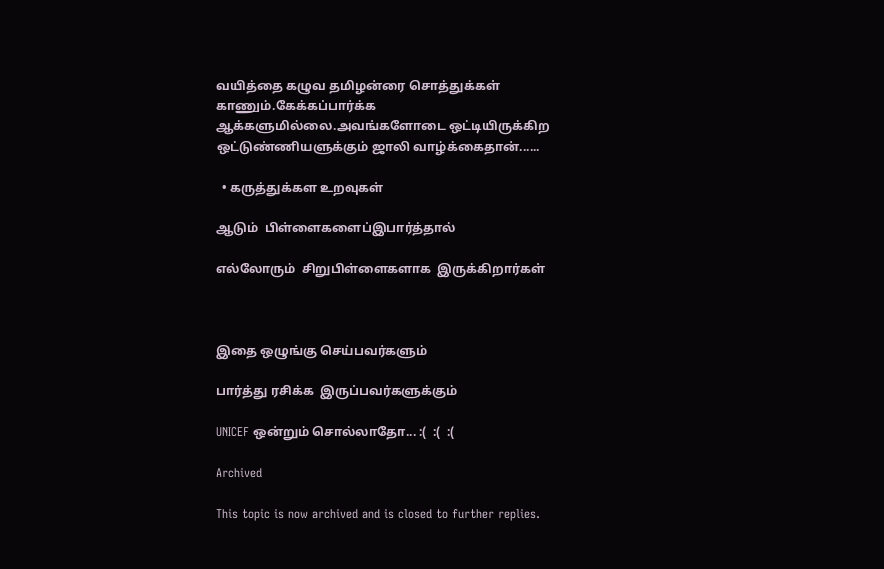வயித்தை கழுவ தமிழன்ரை சொத்துக்கள் காணும்.கேக்கப்பார்க்க ஆக்களுமில்லை.அவங்களோடை ஒட்டியிருக்கிற ஒட்டுண்ணியளுக்கும் ஜாலி வாழ்க்கைதான்......

  • கருத்துக்கள உறவுகள்

ஆடும்  பிள்ளைகளைப்இபார்த்தால்

எல்லோரும்  சிறுபிள்ளைகளாக  இருக்கிறார்கள்



இதை ஒழுங்கு செய்பவர்களும்

பார்த்து ரசிக்க  இருப்பவர்களுக்கும்

UNICEF ஒன்றும் சொல்லாதோ... :(  :(  :(

Archived

This topic is now archived and is closed to further replies.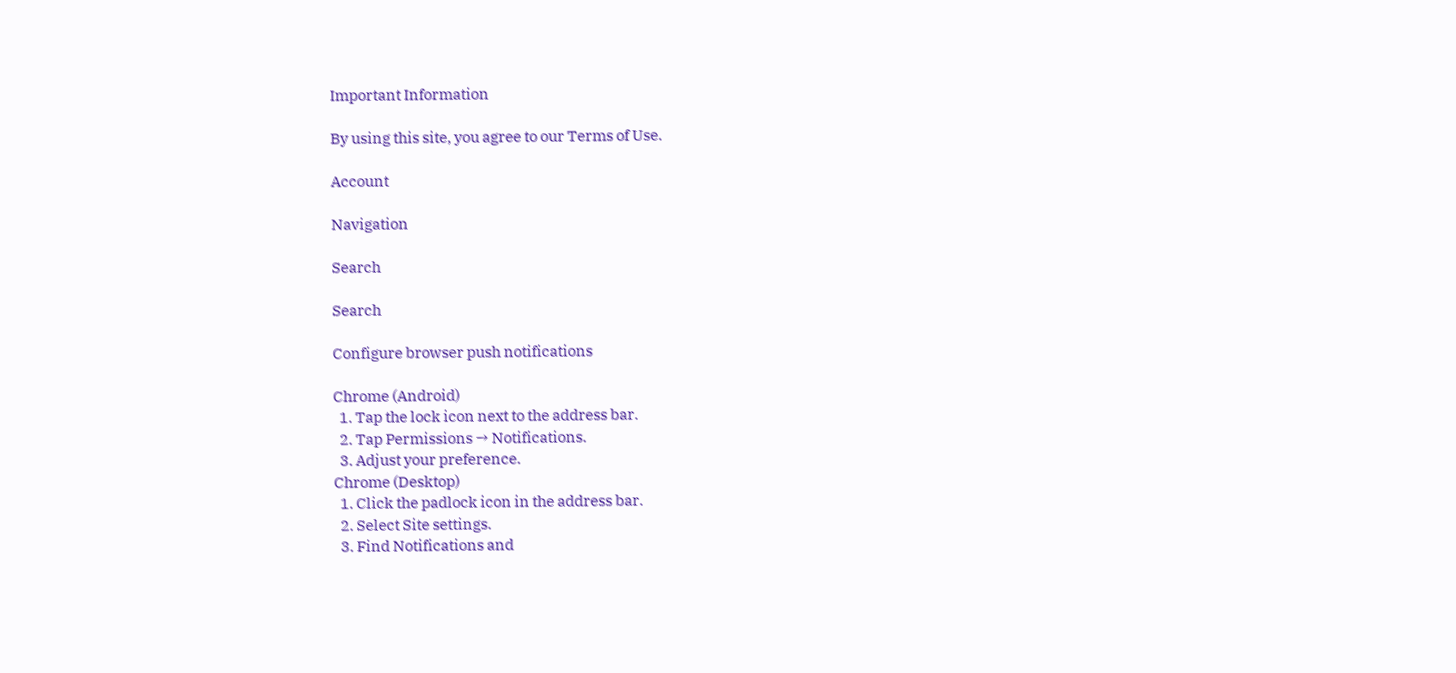Important Information

By using this site, you agree to our Terms of Use.

Account

Navigation

Search

Search

Configure browser push notifications

Chrome (Android)
  1. Tap the lock icon next to the address bar.
  2. Tap Permissions → Notifications.
  3. Adjust your preference.
Chrome (Desktop)
  1. Click the padlock icon in the address bar.
  2. Select Site settings.
  3. Find Notifications and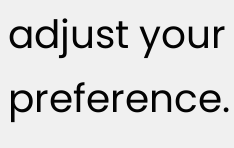adjust your preference.